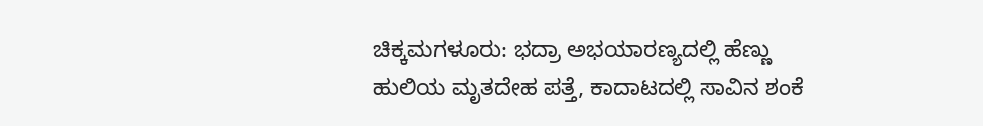ಚಿಕ್ಕಮಗಳೂರು: ಭದ್ರಾ ಅಭಯಾರಣ್ಯದಲ್ಲಿ ಹೆಣ್ಣು ಹುಲಿಯ ಮೃತದೇಹ ಪತ್ತೆ, ಕಾದಾಟದಲ್ಲಿ ಸಾವಿನ ಶಂಕೆ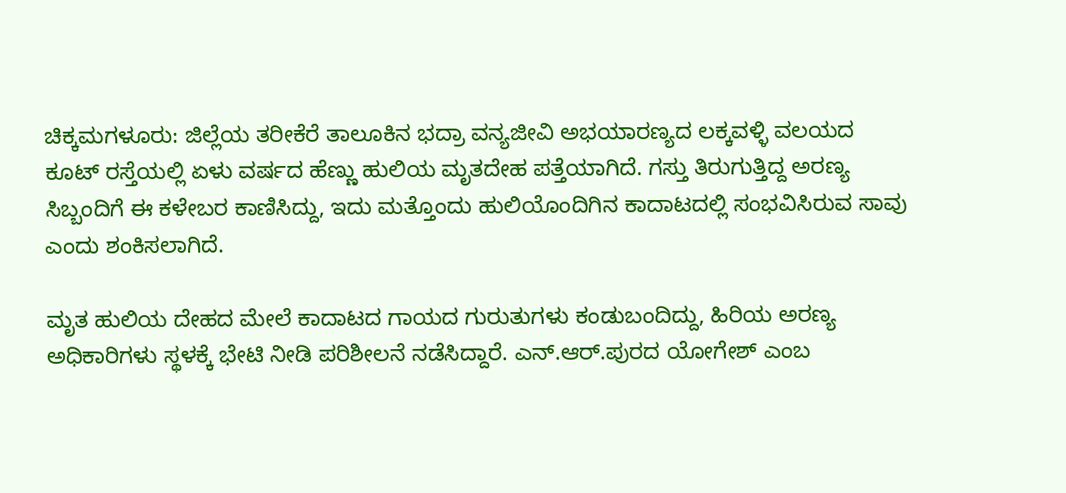ಚಿಕ್ಕಮಗಳೂರು: ಜಿಲ್ಲೆಯ ತರೀಕೆರೆ ತಾಲೂಕಿನ ಭದ್ರಾ ವನ್ಯಜೀವಿ ಅಭಯಾರಣ್ಯದ ಲಕ್ಕವಳ್ಳಿ ವಲಯದ ಕೂಟ್ ರಸ್ತೆಯಲ್ಲಿ ಏಳು ವರ್ಷದ ಹೆಣ್ಣು ಹುಲಿಯ ಮೃತದೇಹ ಪತ್ತೆಯಾಗಿದೆ. ಗಸ್ತು ತಿರುಗುತ್ತಿದ್ದ ಅರಣ್ಯ ಸಿಬ್ಬಂದಿಗೆ ಈ ಕಳೇಬರ ಕಾಣಿಸಿದ್ದು, ಇದು ಮತ್ತೊಂದು ಹುಲಿಯೊಂದಿಗಿನ ಕಾದಾಟದಲ್ಲಿ ಸಂಭವಿಸಿರುವ ಸಾವು ಎಂದು ಶಂಕಿಸಲಾಗಿದೆ.

ಮೃತ ಹುಲಿಯ ದೇಹದ ಮೇಲೆ ಕಾದಾಟದ ಗಾಯದ ಗುರುತುಗಳು ಕಂಡುಬಂದಿದ್ದು, ಹಿರಿಯ ಅರಣ್ಯ ಅಧಿಕಾರಿಗಳು ಸ್ಥಳಕ್ಕೆ ಭೇಟಿ ನೀಡಿ ಪರಿಶೀಲನೆ ನಡೆಸಿದ್ದಾರೆ. ಎನ್.ಆರ್.ಪುರದ ಯೋಗೇಶ್ ಎಂಬ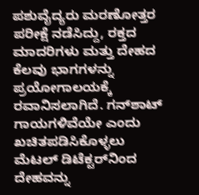ಪಶುವೈದ್ಯರು ಮರಣೋತ್ತರ ಪರೀಕ್ಷೆ ನಡೆಸಿದ್ದು, ರಕ್ತದ ಮಾದರಿಗಳು ಮತ್ತು ದೇಹದ ಕೆಲವು ಭಾಗಗಳನ್ನು ಪ್ರಯೋಗಾಲಯಕ್ಕೆ ರವಾನಿಸಲಾಗಿದೆ. ಗನ್‌ಶಾಟ್ ಗಾಯಗಳಿವೆಯೇ ಎಂದು ಖಚಿತಪಡಿಸಿಕೊಳ್ಳಲು ಮೆಟಲ್ ಡಿಟೆಕ್ಟರ್‌ನಿಂದ ದೇಹವನ್ನು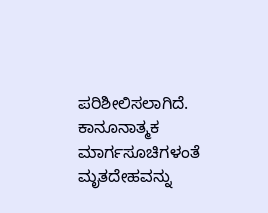ಪರಿಶೀಲಿಸಲಾಗಿದೆ. ಕಾನೂನಾತ್ಮಕ ಮಾರ್ಗಸೂಚಿಗಳಂತೆ ಮೃತದೇಹವನ್ನು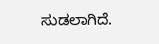ಸುಡಲಾಗಿದೆ.